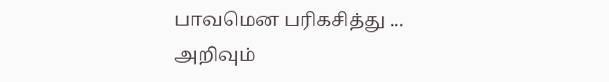பாவமென பரிகசித்து ...
அறிவும்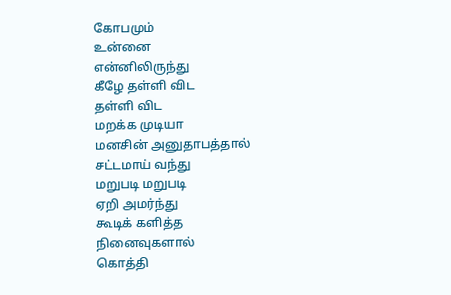கோபமும்
உன்னை
என்னிலிருந்து
கீழே தள்ளி விட
தள்ளி விட
மறக்க முடியா
மனசின் அனுதாபத்தால்
சட்டமாய் வந்து
மறுபடி மறுபடி
ஏறி அமர்ந்து
கூடிக் களித்த
நினைவுகளால்
கொத்தி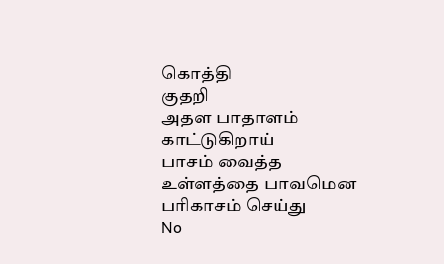கொத்தி
குதறி
அதள பாதாளம்
காட்டுகிறாய்
பாசம் வைத்த
உள்ளத்தை பாவமென
பரிகாசம் செய்து
No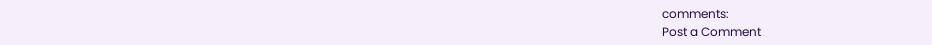comments:
Post a Comment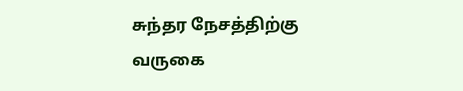சுந்தர நேசத்திற்கு வருகை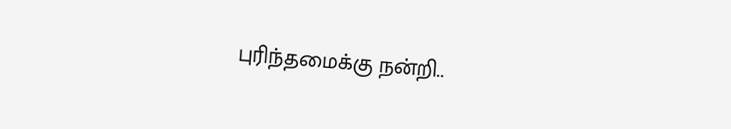புரிந்தமைக்கு நன்றி..